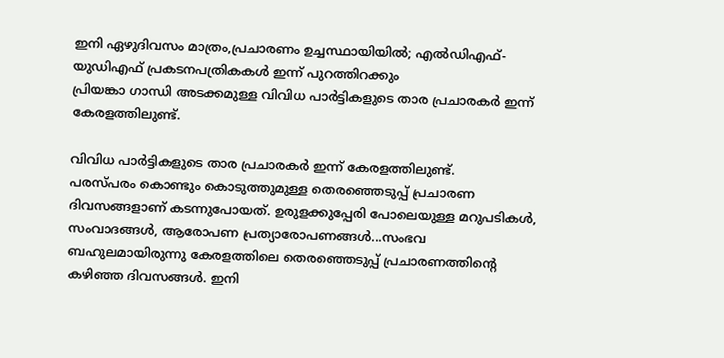ഇനി ഏഴുദിവസം മാത്രം,പ്രചാരണം ഉച്ചസ്ഥായിയിൽ; എൽഡിഎഫ്- യുഡിഎഫ് പ്രകടനപത്രികകൾ ഇന്ന് പുറത്തിറക്കും
പ്രിയങ്കാ ഗാന്ധി അടക്കമുള്ള വിവിധ പാർട്ടികളുടെ താര പ്രചാരകർ ഇന്ന് കേരളത്തിലുണ്ട്.

വിവിധ പാർട്ടികളുടെ താര പ്രചാരകർ ഇന്ന് കേരളത്തിലുണ്ട്.
പരസ്പരം കൊണ്ടും കൊടുത്തുമുള്ള തെരഞ്ഞെടുപ്പ് പ്രചാരണ ദിവസങ്ങളാണ് കടന്നുപോയത്. ഉരുളക്കുപ്പേരി പോലെയുള്ള മറുപടികൾ, സംവാദങ്ങൾ, ആരോപണ പ്രത്യാരോപണങ്ങൾ...സംഭവ ബഹുലമായിരുന്നു കേരളത്തിലെ തെരഞ്ഞെടുപ്പ് പ്രചാരണത്തിന്റെ കഴിഞ്ഞ ദിവസങ്ങൾ. ഇനി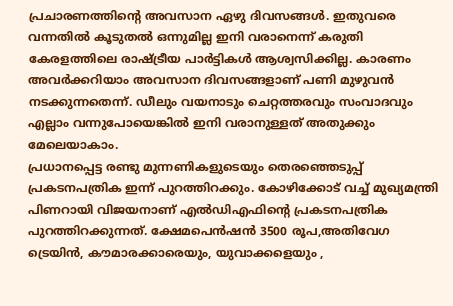പ്രചാരണത്തിന്റെ അവസാന ഏഴു ദിവസങ്ങൾ. ഇതുവരെ വന്നതിൽ കൂടുതൽ ഒന്നുമില്ല ഇനി വരാനെന്ന് കരുതി കേരളത്തിലെ രാഷ്ട്രീയ പാർട്ടികൾ ആശ്വസിക്കില്ല. കാരണം അവർക്കറിയാം അവസാന ദിവസങ്ങളാണ് പണി മുഴുവൻ നടക്കുന്നതെന്ന്. ഡീലും വയനാടും ചെറ്റത്തരവും സംവാദവും എല്ലാം വന്നുപോയെങ്കിൽ ഇനി വരാനുള്ളത് അതുക്കും മേലെയാകാം.
പ്രധാനപ്പെട്ട രണ്ടു മുന്നണികളുടെയും തെരഞ്ഞെടുപ്പ് പ്രകടനപത്രിക ഇന്ന് പുറത്തിറക്കും. കോഴിക്കോട് വച്ച് മുഖ്യമന്ത്രി പിണറായി വിജയനാണ് എൽഡിഎഫിന്റെ പ്രകടനപത്രിക പുറത്തിറക്കുന്നത്. ക്ഷേമപെൻഷൻ 3500 രൂപ,അതിവേഗ ട്രെയിൻ, കൗമാരക്കാരെയും, യുവാക്കളെയും ,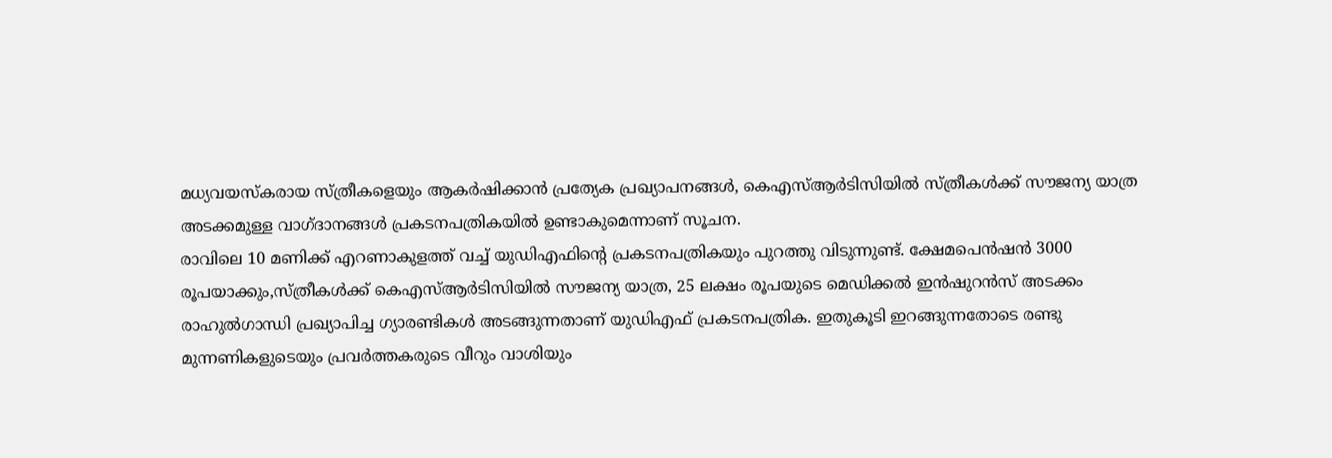മധ്യവയസ്കരായ സ്ത്രീകളെയും ആകർഷിക്കാൻ പ്രത്യേക പ്രഖ്യാപനങ്ങൾ, കെഎസ്ആർടിസിയിൽ സ്ത്രീകൾക്ക് സൗജന്യ യാത്ര അടക്കമുള്ള വാഗ്ദാനങ്ങൾ പ്രകടനപത്രികയിൽ ഉണ്ടാകുമെന്നാണ് സൂചന.
രാവിലെ 10 മണിക്ക് എറണാകുളത്ത് വച്ച് യുഡിഎഫിന്റെ പ്രകടനപത്രികയും പുറത്തു വിടുന്നുണ്ട്. ക്ഷേമപെൻഷൻ 3000 രൂപയാക്കും,സ്ത്രീകൾക്ക് കെഎസ്ആർടിസിയിൽ സൗജന്യ യാത്ര, 25 ലക്ഷം രൂപയുടെ മെഡിക്കൽ ഇൻഷുറൻസ് അടക്കം രാഹുൽഗാന്ധി പ്രഖ്യാപിച്ച ഗ്യാരണ്ടികൾ അടങ്ങുന്നതാണ് യുഡിഎഫ് പ്രകടനപത്രിക. ഇതുകൂടി ഇറങ്ങുന്നതോടെ രണ്ടു മുന്നണികളുടെയും പ്രവർത്തകരുടെ വീറും വാശിയും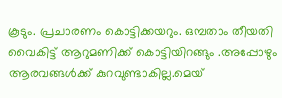കൂടും. പ്രചാരണം കൊട്ടിക്കയറും. ഒമ്പതാം തീയതി വൈകിട്ട് ആറുമണിക്ക് കൊട്ടിയിറങ്ങും .അപ്പോഴും ആരവങ്ങൾക്ക് കുറവുണ്ടാകില്ല.മെയ്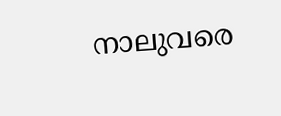നാലുവരെ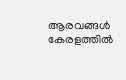ആരവങ്ങൾ കേരളത്തിൽ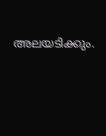അലയടിക്കും.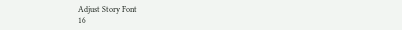Adjust Story Font
16